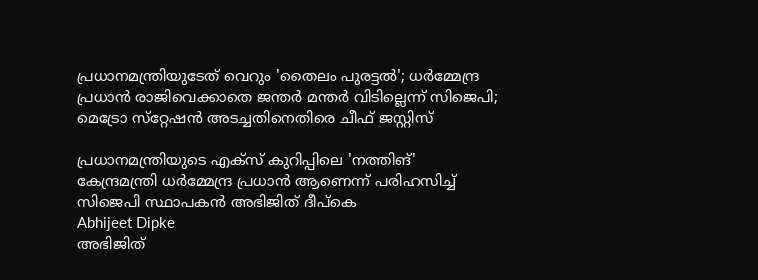പ്രധാനമന്ത്രിയുടേത് വെറും 'തൈലം പുരട്ടല്‍'; ധര്‍മ്മേന്ദ്ര പ്രധാന്‍ രാജിവെക്കാതെ ജന്തര്‍ മന്തര്‍ വിടില്ലെന്ന് സിജെപി; മെട്രോ സ്‌റ്റേഷന്‍ അടച്ചതിനെതിരെ ചീഫ് ജസ്റ്റിസ്

പ്രധാനമന്ത്രിയുടെ എക്‌സ് കുറിപ്പിലെ 'നത്തിങ്' കേന്ദ്രമന്ത്രി ധര്‍മ്മേന്ദ്ര പ്രധാന്‍ ആണെന്ന് പരിഹസിച്ച് സിജെപി സ്ഥാപകൻ അഭിജിത് ദീപ്കെ
Abhijeet Dipke
അഭിജിത്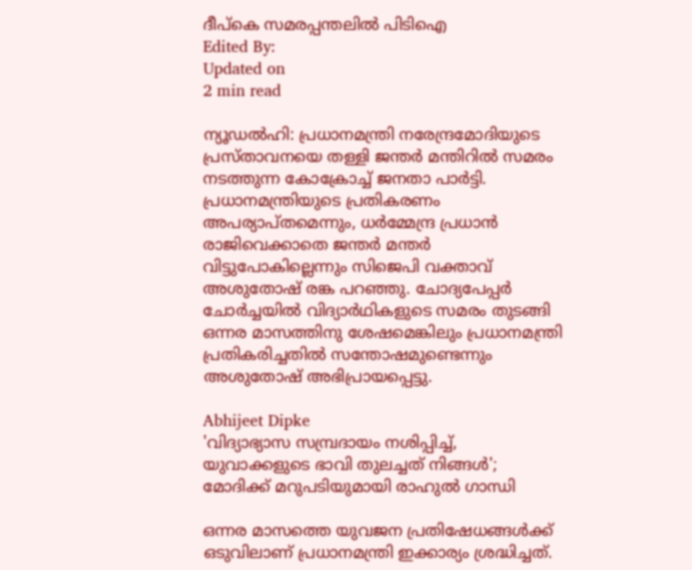ദീപ്കെ സമരപ്പന്തലിൽ പിടിഐ
Edited By:
Updated on
2 min read

ന്യൂഡല്‍ഹി: പ്രധാനമന്ത്രി നരേന്ദ്രമോദിയുടെ പ്രസ്താവനയെ തള്ളി ജന്തര്‍ മന്തിറില്‍ സമരം നടത്തുന്ന കോക്രോച്ച് ജനതാ പാര്‍ട്ടി. പ്രധാനമന്ത്രിയുടെ പ്രതികരണം അപര്യാപ്തമെന്നും, ധര്‍മ്മേന്ദ്ര പ്രധാന്‍ രാജിവെക്കാതെ ജന്തര്‍ മന്തര്‍ വിട്ടുപോകില്ലെന്നും സിജെപി വക്താവ് അശുതോഷ് രങ്ക പറഞ്ഞു. ചോദ്യപേപ്പര്‍ ചോര്‍ച്ചയില്‍ വിദ്യാര്‍ഥികളുടെ സമരം തുടങ്ങി ഒന്നര മാസത്തിനു ശേഷമെങ്കിലും പ്രധാനമന്ത്രി പ്രതികരിച്ചതില്‍ സന്തോഷമുണ്ടെന്നും അശുതോഷ് അഭിപ്രായപ്പെട്ടു.

Abhijeet Dipke
'വിദ്യാഭ്യാസ സമ്പ്രദായം നശിപ്പിച്ച്, യുവാക്കളുടെ ഭാവി തുലച്ചത് നിങ്ങള്‍'; മോദിക്ക് മറുപടിയുമായി രാഹുല്‍ ഗാന്ധി

ഒന്നര മാസത്തെ യുവജന പ്രതിഷേധങ്ങള്‍ക്ക് ഒടുവിലാണ് പ്രധാനമന്ത്രി ഇക്കാര്യം ശ്രദ്ധിച്ചത്.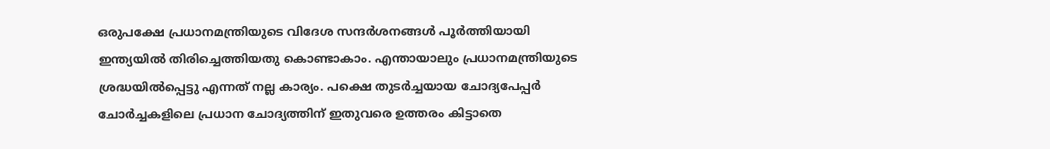ഒരുപക്ഷേ പ്രധാനമന്ത്രിയുടെ വിദേശ സന്ദര്‍ശനങ്ങള്‍ പൂര്‍ത്തിയായി ഇന്ത്യയില്‍ തിരിച്ചെത്തിയതു കൊണ്ടാകാം. എന്തായാലും പ്രധാനമന്ത്രിയുടെ ശ്രദ്ധയില്‍പ്പെട്ടു എന്നത് നല്ല കാര്യം. പക്ഷെ തുടര്‍ച്ചയായ ചോദ്യപേപ്പര്‍ ചോര്‍ച്ചകളിലെ പ്രധാന ചോദ്യത്തിന് ഇതുവരെ ഉത്തരം കിട്ടാതെ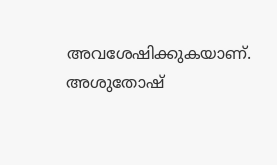അവശേഷിക്കുകയാണ്. അശുതോഷ്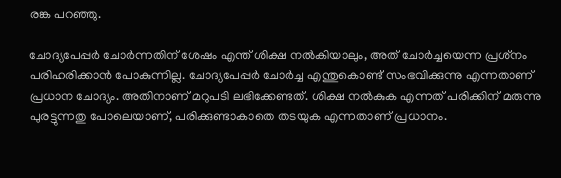രങ്ക പറഞ്ഞു.

ചോദ്യപേപ്പര്‍ ചോര്‍ന്നതിന് ശേഷം എന്ത് ശിക്ഷ നല്‍കിയാലും, അത് ചോര്‍ച്ചയെന്ന പ്രശ്‌നം പരിഹരിക്കാന്‍ പോകുന്നില്ല. ചോദ്യപേപ്പര്‍ ചോര്‍ച്ച എന്തുകൊണ്ട് സംഭവിക്കുന്നു എന്നതാണ് പ്രധാന ചോദ്യം. അതിനാണ് മറുപടി ലഭിക്കേണ്ടത്. ശിക്ഷ നല്‍കുക എന്നത് പരിക്കിന് മരുന്നു പുരട്ടുന്നതു പോലെയാണ്, പരിക്കുണ്ടാകാതെ തടയുക എന്നതാണ് പ്രധാനം.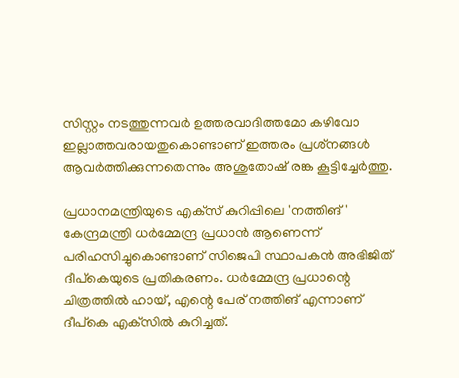സിസ്റ്റം നടത്തുന്നവര്‍ ഉത്തരവാദിത്തമോ കഴിവോ ഇല്ലാത്തവരായതുകൊണ്ടാണ് ഇത്തരം പ്രശ്‌നങ്ങള്‍ ആവര്‍ത്തിക്കുന്നതെന്നും അശുതോഷ് രങ്ക കൂട്ടിച്ചേര്‍ത്തു.

പ്രധാനമന്ത്രിയുടെ എക്‌സ് കുറിപ്പിലെ 'നത്തിങ്' കേന്ദ്രമന്ത്രി ധര്‍മ്മേന്ദ്ര പ്രധാന്‍ ആണെന്ന് പരിഹസിച്ചുകൊണ്ടാണ് സിജെപി സ്ഥാപകന്‍ അഭിജിത് ദീപ്‌കെയുടെ പ്രതികരണം. ധര്‍മ്മേന്ദ്ര പ്രധാന്റെ ചിത്രത്തില്‍ ഹായ്, എന്റെ പേര് നത്തിങ് എന്നാണ് ദീപ്‌കെ എക്‌സില്‍ കുറിച്ചത്.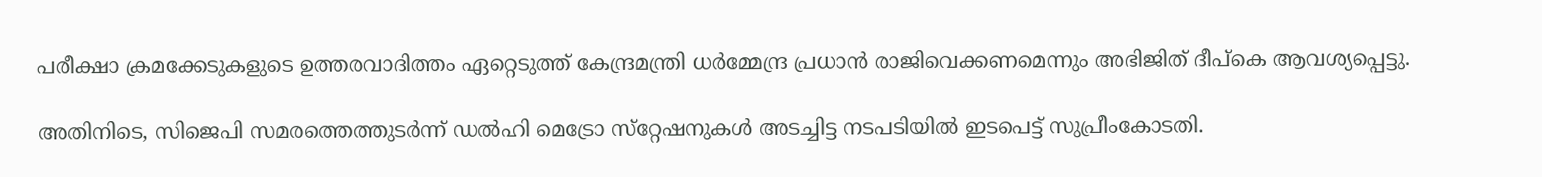പരീക്ഷാ ക്രമക്കേടുകളുടെ ഉത്തരവാദിത്തം ഏറ്റെടുത്ത് കേന്ദ്രമന്ത്രി ധര്‍മ്മേന്ദ്ര പ്രധാന്‍ രാജിവെക്കണമെന്നും അഭിജിത് ദീപ്‌കെ ആവശ്യപ്പെട്ടു.

അതിനിടെ, സിജെപി സമരത്തെത്തുടര്‍ന്ന് ഡല്‍ഹി മെട്രോ സ്‌റ്റേഷനുകള്‍ അടച്ചിട്ട നടപടിയില്‍ ഇടപെട്ട് സുപ്രീംകോടതി.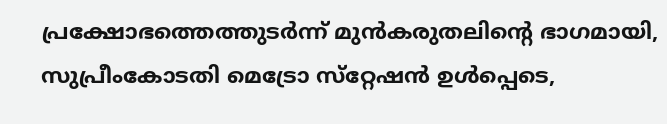പ്രക്ഷോഭത്തെത്തുടര്‍ന്ന് മുന്‍കരുതലിന്റെ ഭാഗമായി, സുപ്രീംകോടതി മെട്രോ സ്‌റ്റേഷന്‍ ഉള്‍പ്പെടെ,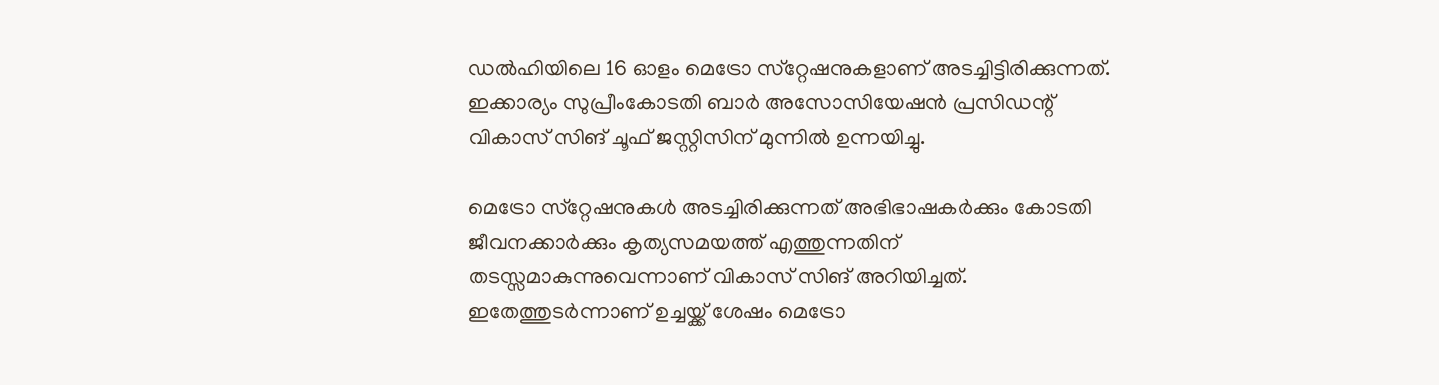ഡല്‍ഹിയിലെ 16 ഓളം മെട്രോ സ്‌റ്റേഷനുകളാണ് അടച്ചിട്ടിരിക്കുന്നത്. ഇക്കാര്യം സുപ്രീംകോടതി ബാര്‍ അസോസിയേഷന്‍ പ്രസിഡന്റ് വികാസ് സിങ് ചൂഫ് ജസ്റ്റിസിന് മുന്നില്‍ ഉന്നയിച്ചു.

മെട്രോ സ്‌റ്റേഷനുകള്‍ അടച്ചിരിക്കുന്നത് അഭിഭാഷകര്‍ക്കും കോടതി ജീവനക്കാര്‍ക്കും കൃത്യസമയത്ത് എത്തുന്നതിന് തടസ്സമാകുന്നുവെന്നാണ് വികാസ് സിങ് അറിയിച്ചത്. ഇതേത്തുടര്‍ന്നാണ് ഉച്ചയ്ക്ക് ശേഷം മെട്രോ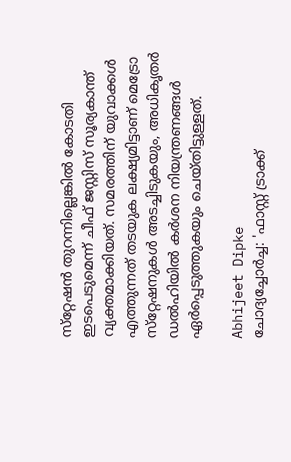സ്‌റ്റേഷന്‍ തുറന്നില്ലെങ്കില്‍ കോടതി ഇടപെടുമെന്ന് ചീഫ് ജസ്റ്റിസ് സൂര്യകാന്ത് വ്യക്തമാക്കിയത്. സമരത്തിന് യുവാക്കള്‍ എത്തുന്നത് തടയുക ലക്ഷ്യമിട്ടാണ് മെട്രോ സ്‌റ്റേഷനുകള്‍ അടച്ചിടുകയും, അധികൃതര്‍ ഡല്‍ഹിയില്‍ കര്‍ശന നിയന്ത്രണങ്ങള്‍ ഏര്‍പ്പെടുത്തുകയും ചെയ്തിട്ടുള്ളത്.

Abhijeet Dipke
ചോദ്യച്ചോര്‍ച്ച: 'ഫാസ്റ്റ് ട്രാക്ക്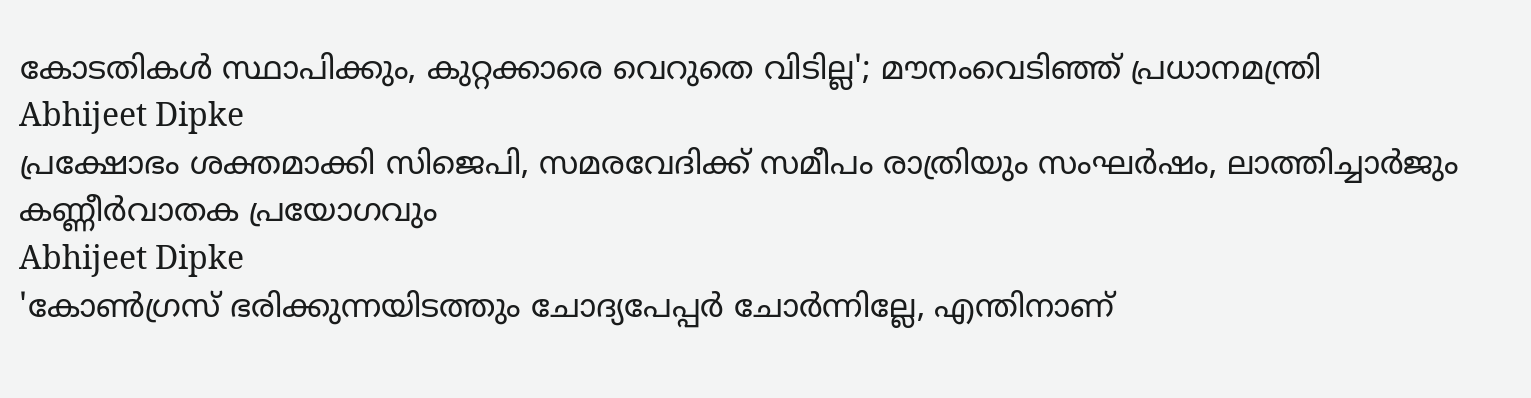കോടതികള്‍ സ്ഥാപിക്കും, കുറ്റക്കാരെ വെറുതെ വിടില്ല'; മൗനംവെടിഞ്ഞ് പ്രധാനമന്ത്രി
Abhijeet Dipke
പ്രക്ഷോഭം ശക്തമാക്കി സിജെപി, സമരവേദിക്ക് സമീപം രാത്രിയും സംഘര്‍ഷം, ലാത്തിച്ചാര്‍ജും കണ്ണീര്‍വാതക പ്രയോഗവും
Abhijeet Dipke
'കോണ്‍ഗ്രസ് ഭരിക്കുന്നയിടത്തും ചോദ്യപേപ്പര്‍ ചോര്‍ന്നില്ലേ, എന്തിനാണ്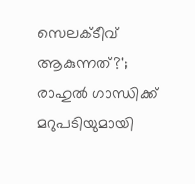സെലക്ടീവ് ആകുന്നത്?'; രാഹുല്‍ ഗാന്ധിക്ക് മറുപടിയുമായി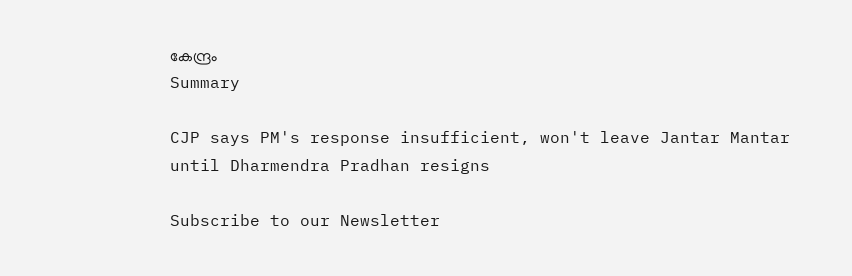കേന്ദ്രം
Summary

CJP says PM's response insufficient, won't leave Jantar Mantar until Dharmendra Pradhan resigns

Subscribe to our Newsletter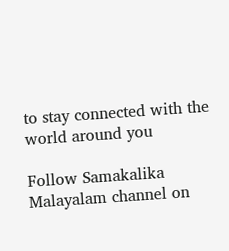to stay connected with the world around you

Follow Samakalika Malayalam channel on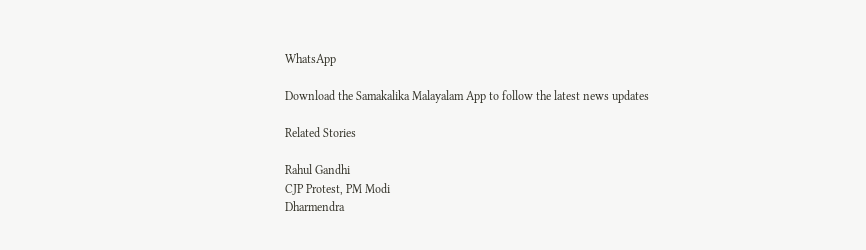WhatsApp

Download the Samakalika Malayalam App to follow the latest news updates

Related Stories

Rahul Gandhi
CJP Protest, PM Modi
Dharmendra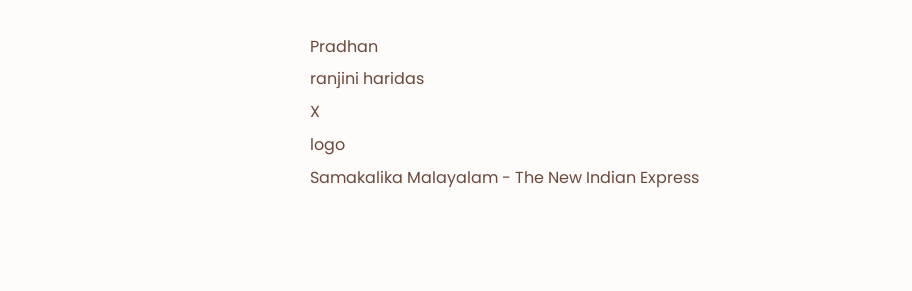Pradhan
ranjini haridas
X
logo
Samakalika Malayalam - The New Indian Express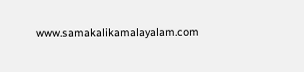www.samakalikamalayalam.com